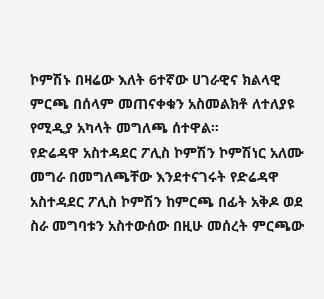ኮምሽኑ በዛሬው እለት 6ተኛው ሀገራዊና ክልላዊ ምርጫ በሰላም መጠናቀቁን አስመልክቶ ለተለያዩ የሚዲያ አካላት መግለጫ ሰተዋል፡፡
የድሬዳዋ አስተዳደር ፖሊስ ኮምሽን ኮምሽነር አለሙ መግራ በመግለጫቸው እንደተናገሩት የድሬዳዋ አስተዳደር ፖሊስ ኮምሽን ከምርጫ በፊት አቅዶ ወደ ስራ መግባቱን አስተውሰው በዚሁ መሰረት ምርጫው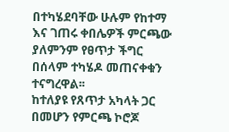በተካሄደባቸው ሁሉም የከተማ እና ገጠሩ ቀበሌዎች ምርጫው ያለምንም የፀጥታ ችግር በሰላም ተካሄዶ መጠናቀቁን ተናግረዋል፡፡
ከተለያዩ የጸጥታ አካላት ጋር በመሆን የምርጫ ኮሮጆ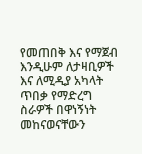የመጠበቅ እና የማጀብ እንዲሁም ለታዛቢዎች እና ለሚዲያ አካላት ጥበቃ የማድረግ ስራዎች በዋነኝነት መከናወናቸውን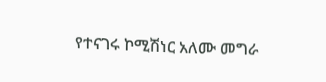የተናገሩ ኮሚሽነር አለሙ መግራ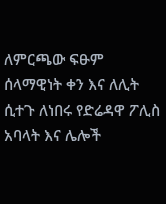ለምርጫው ፍፁም ሰላማዊነት ቀን እና ለሊት ሲተጉ ለነበሩ የድሬዳዋ ፖሊስ አባላት እና ሌሎች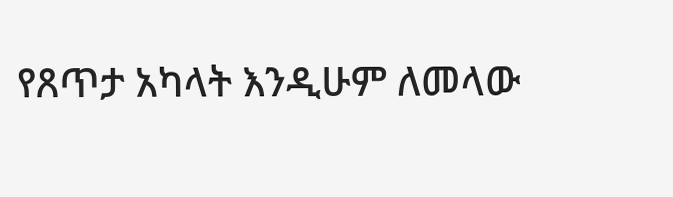የጸጥታ አካላት እንዲሁም ለመላው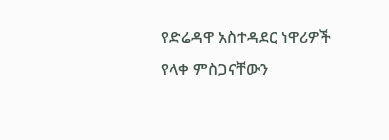የድሬዳዋ አስተዳደር ነዋሪዎች የላቀ ምስጋናቸውን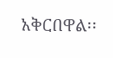አቅርበዋል፡፡